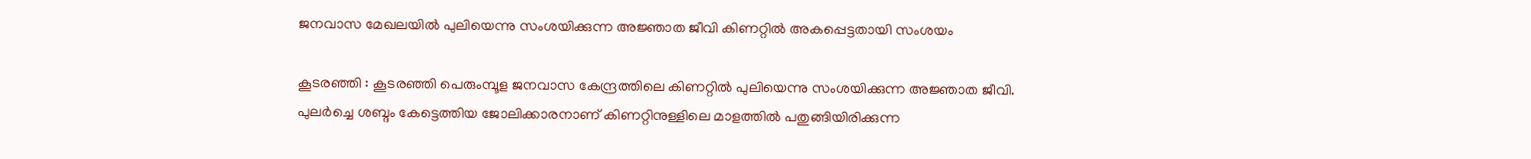ജനവാസ മേഖലയിൽ പുലിയെന്നു സംശയിക്കുന്ന അജ്ഞാത ജീവി കിണറ്റിൽ അകപ്പെട്ടതായി സംശയം

കൂടരഞ്ഞി : കൂടരഞ്ഞി പെരുംമ്പൂള ജനവാസ കേന്ദ്രത്തിലെ കിണറ്റിൽ പുലിയെന്നു സംശയിക്കുന്ന അജ്ഞാത ജീവി. പുലർച്ചെ ശബ്ദം കേട്ടെത്തിയ ജോലിക്കാരനാണ് കിണറ്റിനുള്ളിലെ മാളത്തിൽ പതുങ്ങിയിരിക്കുന്ന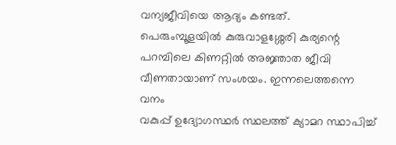വന്യജീവിയെ ആദ്യം കണ്ടത്.
പെരുംമ്പൂളയിൽ കുരുവാളശ്ശേരി കുര്യന്റെ പറമ്പിലെ കിണറ്റിൽ അജ്ഞാത ജീവി വീണതായാണ് സംശയം. ഇന്നലെത്തന്നെ വനം
വകുപ്പ് ഉദ്യോഗസ്ഥർ സ്ഥലത്ത് ക്യാമറ സ്ഥാപിച്ച്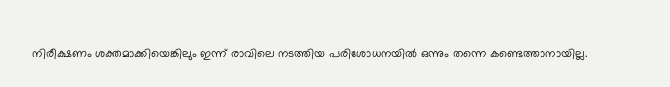നിരീക്ഷണം ശക്തമാക്കിയെങ്കിലും ഇന്ന് രാവിലെ നടത്തിയ പരിശോധനയിൽ ഒന്നും തന്നെ കണ്ടെത്താനായില്ല.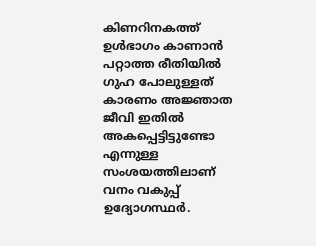കിണറിനകത്ത് ഉൾഭാഗം കാണാൻ പറ്റാത്ത രീതിയിൽ ഗുഹ പോലുള്ളത് കാരണം അജ്ഞാത ജീവി ഇതിൽ അകപ്പെട്ടിട്ടുണ്ടോ എന്നുള്ള സംശയത്തിലാണ് വനം വകുപ്പ് ഉദ്യോഗസ്ഥർ.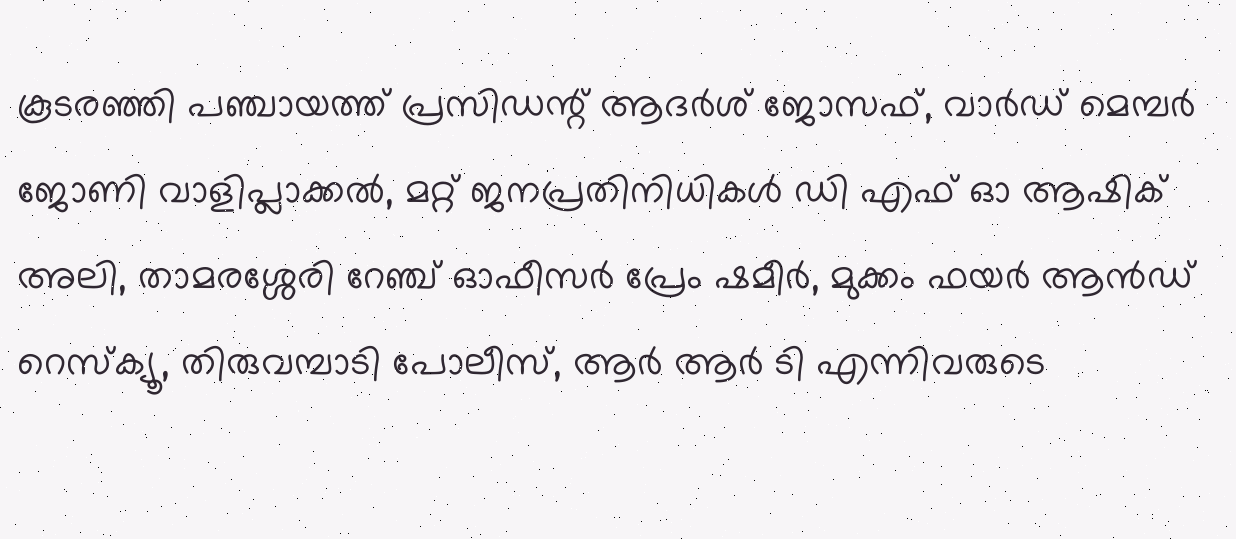കൂടരഞ്ഞി പഞ്ചായത്ത് പ്രസിഡന്റ് ആദർശ് ജോസഫ്, വാർഡ് മെമ്പർ ജോണി വാളിപ്ലാക്കൽ, മറ്റ് ജനപ്രതിനിധികൾ ഡി എഫ് ഓ ആഷിക് അലി, താമരശ്ശേരി റേഞ്ച് ഓഫീസർ പ്രേം ഷമീർ, മുക്കം ഫയർ ആൻഡ് റെസ്ക്യൂ, തിരുവമ്പാടി പോലീസ്, ആർ ആർ ടി എന്നിവരുടെ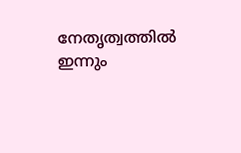നേതൃത്വത്തിൽ ഇന്നും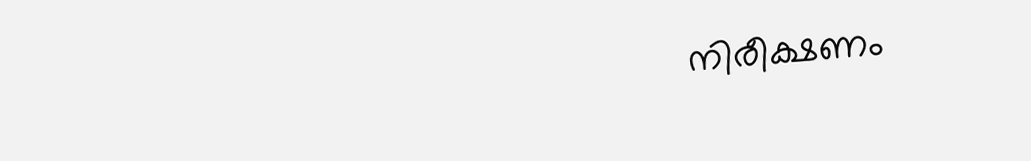നിരീക്ഷണം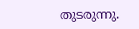തുടരുന്നു.